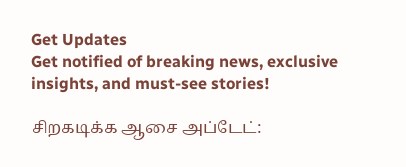Get Updates
Get notified of breaking news, exclusive insights, and must-see stories!

சிறகடிக்க ஆசை அப்டேட்: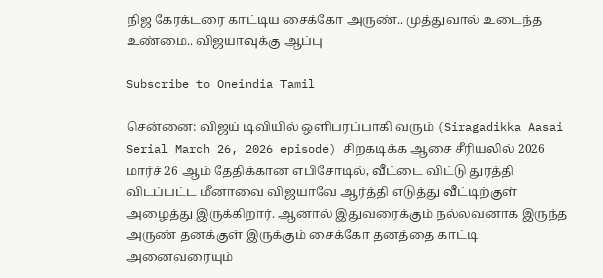நிஜ கேரக்டரை காட்டிய சைக்கோ அருண்.. முத்துவால் உடைந்த உண்மை.. விஜயாவுக்கு ஆப்பு

Subscribe to Oneindia Tamil

சென்னை: விஜய் டிவியில் ஒளிபரப்பாகி வரும் (Siragadikka Aasai Serial March 26, 2026 episode) சிறகடிக்க ஆசை சீரியலில் 2026 மார்ச் 26 ஆம் தேதிக்கான எபிசோடில், வீட்டை விட்டு துரத்தி விடப்பட்ட மீனாவை விஜயாவே ஆர்த்தி எடுத்து வீட்டிற்குள் அழைத்து இருக்கிறார். ஆனால் இதுவரைக்கும் நல்லவனாக இருந்த அருண் தனக்குள் இருக்கும் சைக்கோ தனத்தை காட்டி அனைவரையும்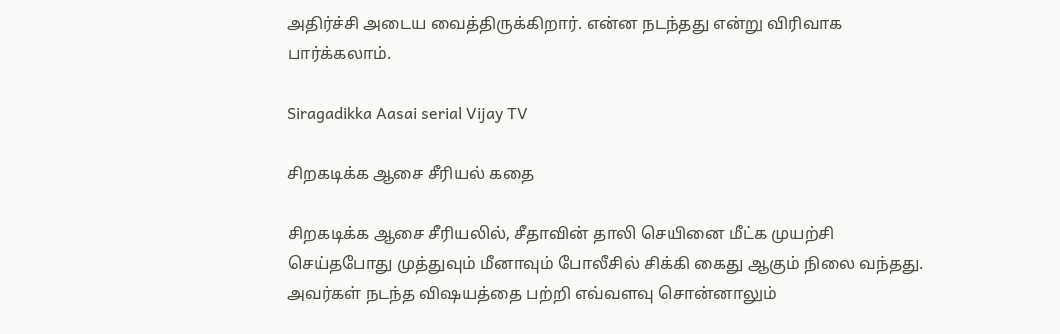அதிர்ச்சி அடைய வைத்திருக்கிறார். என்ன நடந்தது என்று விரிவாக பார்க்கலாம்.

Siragadikka Aasai serial Vijay TV

சிறகடிக்க ஆசை சீரியல் கதை

சிறகடிக்க ஆசை சீரியலில், சீதாவின் தாலி செயினை மீட்க முயற்சி செய்தபோது முத்துவும் மீனாவும் போலீசில் சிக்கி கைது ஆகும் நிலை வந்தது. அவர்கள் நடந்த விஷயத்தை பற்றி எவ்வளவு சொன்னாலும்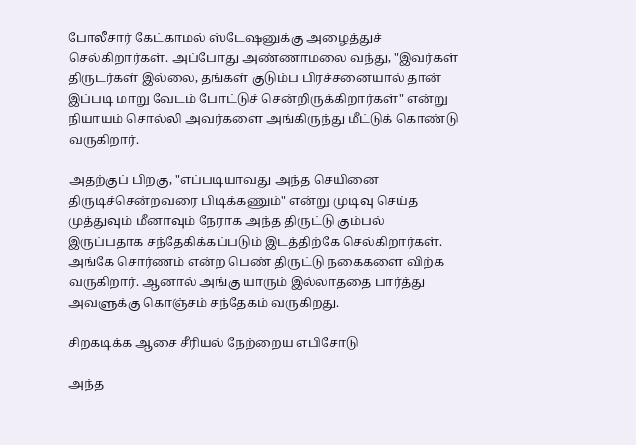போலீசார் கேட்காமல் ஸ்டேஷனுக்கு அழைத்துச் செல்கிறார்கள். அப்போது அண்ணாமலை வந்து, "இவர்கள் திருடர்கள் இல்லை, தங்கள் குடும்ப பிரச்சனையால் தான் இப்படி மாறு வேடம் போட்டுச் சென்றிருக்கிறார்கள்" என்று நியாயம் சொல்லி அவர்களை அங்கிருந்து மீட்டுக் கொண்டு வருகிறார்.

அதற்குப் பிறகு, "எப்படியாவது அந்த செயினை திருடிச்சென்றவரை பிடிக்கணும்" என்று முடிவு செய்த முத்துவும் மீனாவும் நேராக அந்த திருட்டு கும்பல் இருப்பதாக சந்தேகிக்கப்படும் இடத்திற்கே செல்கிறார்கள். அங்கே சொர்ணம் என்ற பெண் திருட்டு நகைகளை விற்க வருகிறார். ஆனால் அங்கு யாரும் இல்லாததை பார்த்து அவளுக்கு கொஞ்சம் சந்தேகம் வருகிறது.

சிறகடிக்க ஆசை சீரியல் நேற்றைய எபிசோடு

அந்த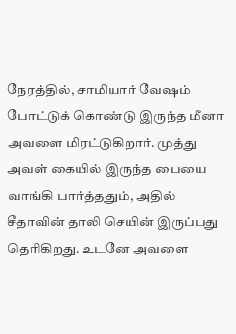நேரத்தில், சாமியார் வேஷம் போட்டுக் கொண்டு இருந்த மீனா அவளை மிரட்டுகிறார். முத்து அவள் கையில் இருந்த பையை வாங்கி பார்த்ததும், அதில் சீதாவின் தாலி செயின் இருப்பது தெரிகிறது. உடனே அவளை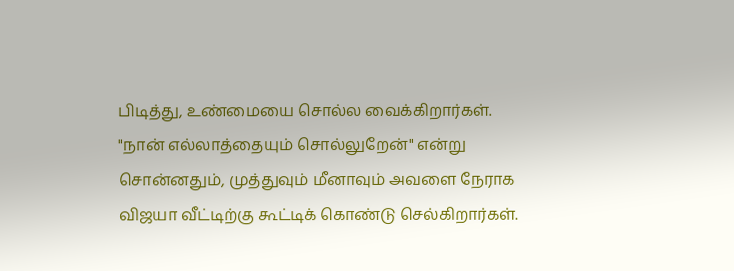பிடித்து, உண்மையை சொல்ல வைக்கிறார்கள். "நான் எல்லாத்தையும் சொல்லுறேன்" என்று சொன்னதும், முத்துவும் மீனாவும் அவளை நேராக விஜயா வீட்டிற்கு கூட்டிக் கொண்டு செல்கிறார்கள்.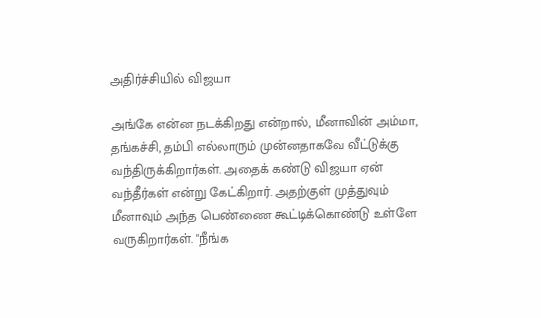அதிர்ச்சியில் விஜயா

அங்கே என்ன நடக்கிறது என்றால், மீனாவின் அம்மா, தங்கச்சி, தம்பி எல்லாரும் முன்னதாகவே வீட்டுக்கு வந்திருக்கிறார்கள். அதைக் கண்டு விஜயா ஏன் வந்தீர்கள் என்று கேட்கிறார். அதற்குள் முத்துவும் மீனாவும் அந்த பெண்ணை கூட்டிக்கொண்டு உள்ளே வருகிறார்கள். "நீங்க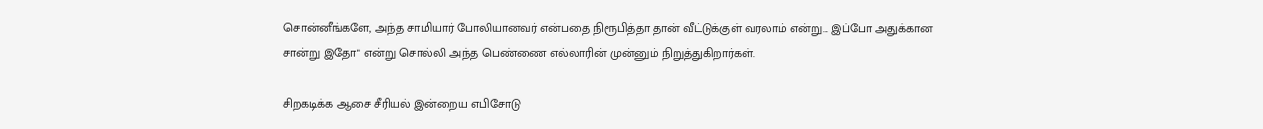சொன்னீங்களே, அந்த சாமியார் போலியானவர் என்பதை நிரூபித்தா தான் வீட்டுக்குள் வரலாம் என்று... இப்போ அதுக்கான சான்று இதோ" என்று சொல்லி அந்த பெண்ணை எல்லாரின் முன்னும் நிறுத்துகிறார்கள்.

சிறகடிக்க ஆசை சீரியல் இன்றைய எபிசோடு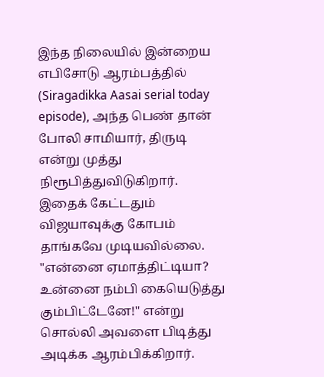இந்த நிலையில் இன்றைய எபிசோடு ஆரம்பத்தில் (Siragadikka Aasai serial today episode), அந்த பெண் தான் போலி சாமியார், திருடி என்று முத்து நிரூபித்துவிடுகிறார். இதைக் கேட்டதும் விஜயாவுக்கு கோபம் தாங்கவே முடியவில்லை. "என்னை ஏமாத்திட்டியா? உன்னை நம்பி கையெடுத்து கும்பிட்டேனே!" என்று சொல்லி அவளை பிடித்து அடிக்க ஆரம்பிக்கிறார்.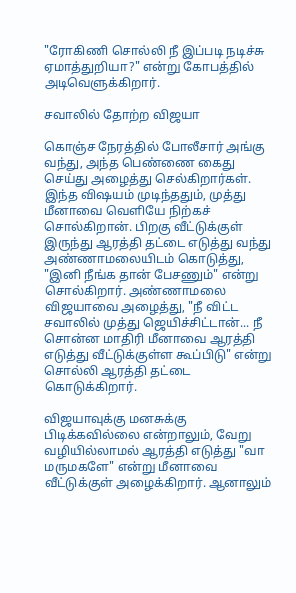"ரோகிணி சொல்லி நீ இப்படி நடிச்சு ஏமாத்துறியா?" என்று கோபத்தில் அடிவெளுக்கிறார்.

சவாலில் தோற்ற விஜயா

கொஞ்ச நேரத்தில் போலீசார் அங்கு வந்து, அந்த பெண்ணை கைது செய்து அழைத்து செல்கிறார்கள். இந்த விஷயம் முடிந்ததும், முத்து மீனாவை வெளியே நிற்கச் சொல்கிறான். பிறகு வீட்டுக்குள் இருந்து ஆரத்தி தட்டை எடுத்து வந்து அண்ணாமலையிடம் கொடுத்து, "இனி நீங்க தான் பேசணும்" என்று சொல்கிறார். அண்ணாமலை விஜயாவை அழைத்து, "நீ விட்ட சவாலில் முத்து ஜெயிச்சிட்டான்... நீ சொன்ன மாதிரி மீனாவை ஆரத்தி எடுத்து வீட்டுக்குள்ள கூப்பிடு" என்று சொல்லி ஆரத்தி தட்டை கொடுக்கிறார்.

விஜயாவுக்கு மனசுக்கு பிடிக்கவில்லை என்றாலும், வேறு வழியில்லாமல் ஆரத்தி எடுத்து "வா மருமகளே" என்று மீனாவை வீட்டுக்குள் அழைக்கிறார். ஆனாலும்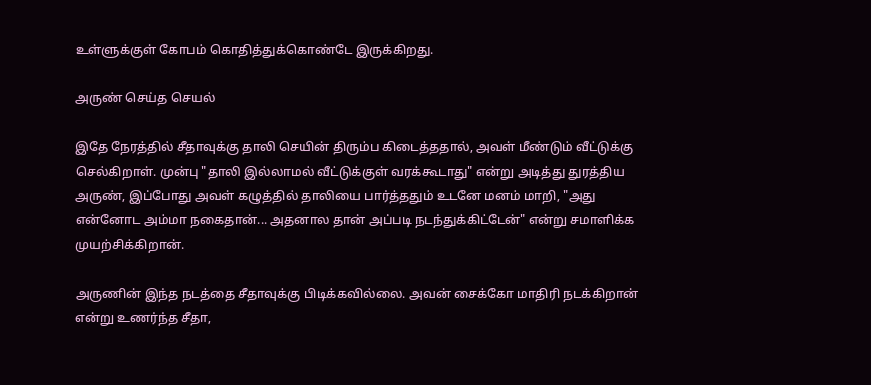உள்ளுக்குள் கோபம் கொதித்துக்கொண்டே இருக்கிறது.

அருண் செய்த செயல்

இதே நேரத்தில் சீதாவுக்கு தாலி செயின் திரும்ப கிடைத்ததால், அவள் மீண்டும் வீட்டுக்கு செல்கிறாள். முன்பு "தாலி இல்லாமல் வீட்டுக்குள் வரக்கூடாது" என்று அடித்து துரத்திய அருண், இப்போது அவள் கழுத்தில் தாலியை பார்த்ததும் உடனே மனம் மாறி, "அது என்னோட அம்மா நகைதான்... அதனால தான் அப்படி நடந்துக்கிட்டேன்" என்று சமாளிக்க முயற்சிக்கிறான்.

அருணின் இந்த நடத்தை சீதாவுக்கு பிடிக்கவில்லை. அவன் சைக்கோ மாதிரி நடக்கிறான் என்று உணர்ந்த சீதா,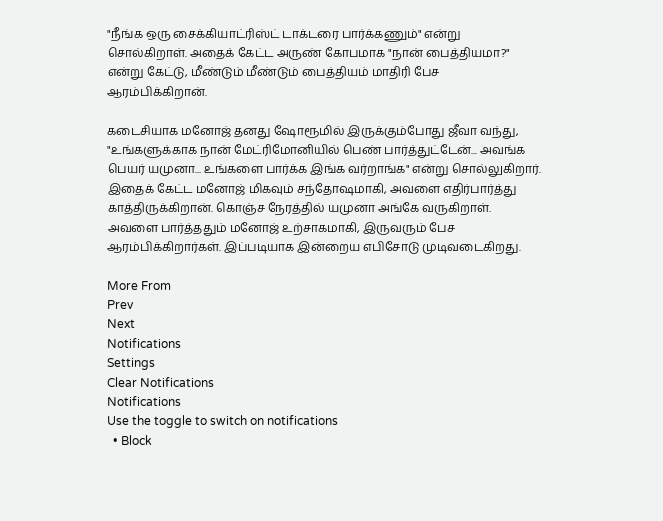"நீங்க ஒரு சைக்கியாட்ரிஸ்ட் டாக்டரை பார்க்கணும்" என்று சொல்கிறாள். அதைக் கேட்ட அருண் கோபமாக "நான் பைத்தியமா?" என்று கேட்டு, மீண்டும் மீண்டும் பைத்தியம் மாதிரி பேச ஆரம்பிக்கிறான்.

கடைசியாக மனோஜ் தனது ஷோரூமில் இருக்கும்போது ஜீவா வந்து, "உங்களுக்காக நான் மேட்ரிமோனியில் பெண் பார்த்துட்டேன்... அவங்க பெயர் யமுனா... உங்களை பார்க்க இங்க வர்றாங்க" என்று சொல்லுகிறார். இதைக் கேட்ட மனோஜ் மிகவும் சந்தோஷமாகி, அவளை எதிர்பார்த்து காத்திருக்கிறான். கொஞ்ச நேரத்தில் யமுனா அங்கே வருகிறாள். அவளை பார்த்ததும் மனோஜ் உற்சாகமாகி, இருவரும் பேச ஆரம்பிக்கிறார்கள். இப்படியாக இன்றைய எபிசோடு முடிவடைகிறது.

More From
Prev
Next
Notifications
Settings
Clear Notifications
Notifications
Use the toggle to switch on notifications
  • Block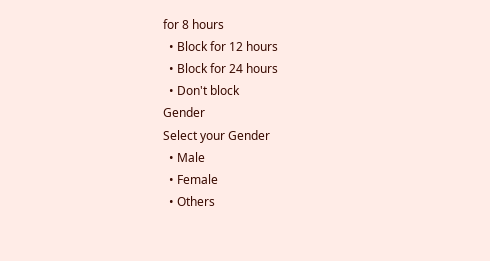for 8 hours
  • Block for 12 hours
  • Block for 24 hours
  • Don't block
Gender
Select your Gender
  • Male
  • Female
  • Others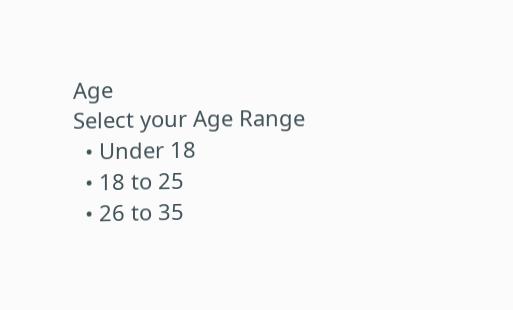Age
Select your Age Range
  • Under 18
  • 18 to 25
  • 26 to 35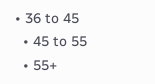• 36 to 45
  • 45 to 55
  • 55+